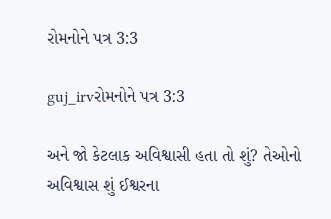રોમનોને પત્ર 3:3

guj_irvરોમનોને પત્ર 3:3

અને જો કેટલાક અવિશ્વાસી હતા તો શું? તેઓનો અવિશ્વાસ શું ઈશ્વરના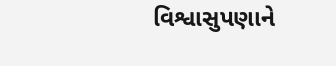વિશ્વાસુપણાને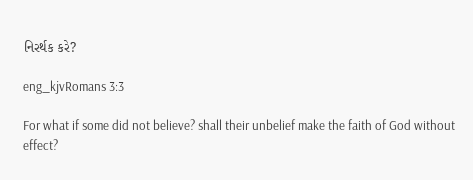નિરર્થક કરે?

eng_kjvRomans 3:3

For what if some did not believe? shall their unbelief make the faith of God without effect?